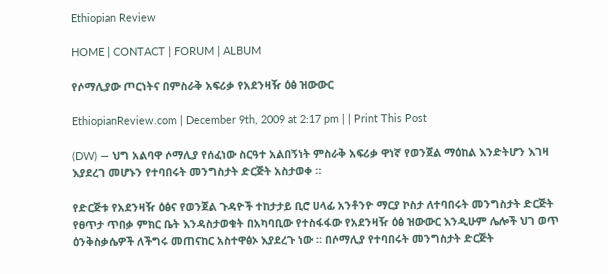Ethiopian Review

HOME | CONTACT | FORUM | ALBUM

የሶማሊያው ጦርነትና በምስራቅ አፍሪቃ የአደንዛዥ ዕፅ ዝውውር

EthiopianReview.com | December 9th, 2009 at 2:17 pm | | Print This Post

(DW) — ህግ አልባዋ ሶማሊያ የሰፈነው ስርዓተ አልበኝነት ምስራቅ አፍሪቃ ዋነኛ የወንጀል ማዕከል እንድትሆን እገዛ እያደረገ መሆኑን የተባበሩት መንግስታት ድርጅት አስታወቀ ።

የድርጅቱ የአደንዛዥ ዕፅና የወንጀል ጉዳዮች ተከታታይ ቢሮ ሀላፊ አንቶንዮ ማርያ ኮስታ ለተባበሩት መንግስታት ድርጅት የፀጥታ ጥበቃ ምክር ቤት እንዳስታወቁት በአካባቢው የተስፋፋው የአደንዛዥ ዕፅ ዝውውር እንዲሁም ሌሎች ህገ ወጥ ዕንቅስቃሴዎች ለችግሩ መጠናከር አስተዋፅኦ እያደረጉ ነው ። በሶማሊያ የተባበሩት መንግስታት ድርጅት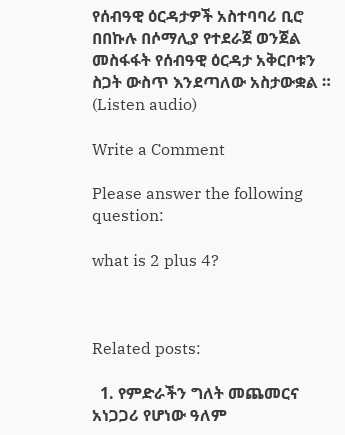የሰብዓዊ ዕርዳታዎች አስተባባሪ ቢሮ በበኩሉ በሶማሊያ የተደራጀ ወንጀል መስፋፋት የሰብዓዊ ዕርዳታ አቅርቦቱን ስጋት ውስጥ እንደጣለው አስታውቋል ። (Listen audio)

Write a Comment

Please answer the following question:

what is 2 plus 4?



Related posts:

  1. የምድራችን ግለት መጨመርና አነጋጋሪ የሆነው ዓለም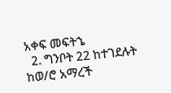አቀፍ መፍትኄ
  2. ግንቦት 22 ከተገደሉት ከወ/ሮ አማረች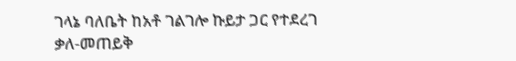ገላኔ ባለቤት ከአቶ ገልገሎ ኩይታ ጋር የተደረገ ቃለ-መጠይቅ